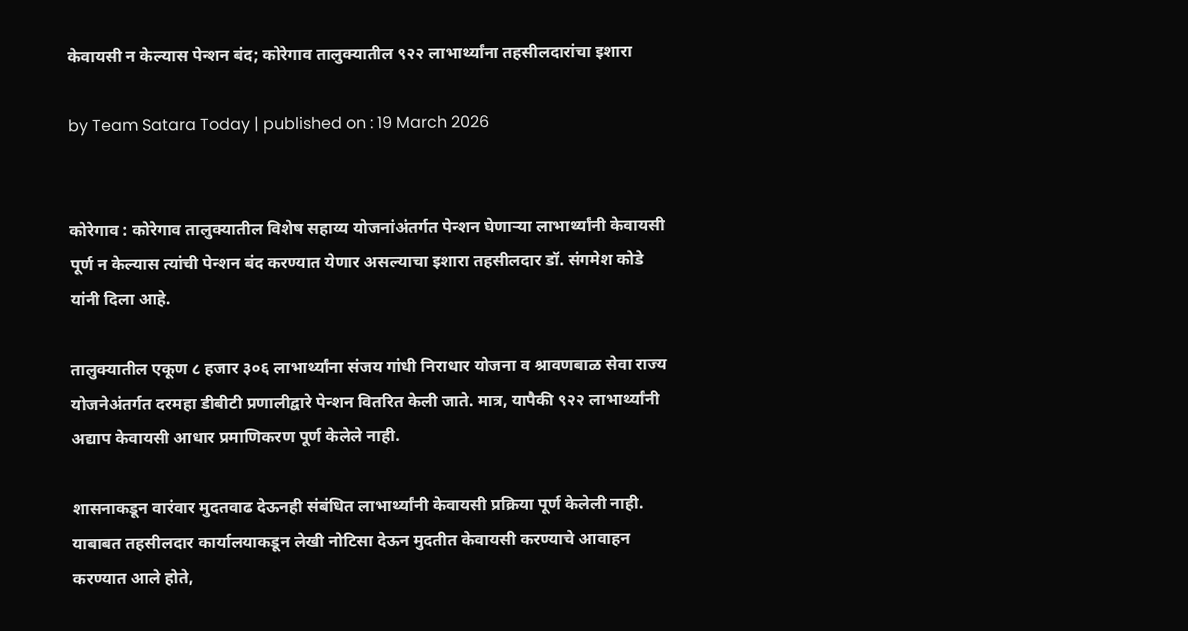केवायसी न केल्यास पेन्शन बंद; कोरेगाव तालुक्यातील ९२२ लाभार्थ्यांना तहसीलदारांचा इशारा

by Team Satara Today | published on : 19 March 2026


कोरेगाव : कोरेगाव तालुक्यातील विशेष सहाय्य योजनांअंतर्गत पेन्शन घेणाऱ्या लाभार्थ्यांनी केवायसी पूर्ण न केल्यास त्यांची पेन्शन बंद करण्यात येणार असल्याचा इशारा तहसीलदार डॉ. संगमेश कोडे यांनी दिला आहे.

तालुक्यातील एकूण ८ हजार ३०६ लाभार्थ्यांना संजय गांधी निराधार योजना व श्रावणबाळ सेवा राज्य योजनेअंतर्गत दरमहा डीबीटी प्रणालीद्वारे पेन्शन वितरित केली जाते. मात्र, यापैकी ९२२ लाभार्थ्यांनी अद्याप केवायसी आधार प्रमाणिकरण पूर्ण केलेले नाही.

शासनाकडून वारंवार मुदतवाढ देऊनही संबंधित लाभार्थ्यांनी केवायसी प्रक्रिया पूर्ण केलेली नाही. याबाबत तहसीलदार कार्यालयाकडून लेखी नोटिसा देऊन मुदतीत केवायसी करण्याचे आवाहन करण्यात आले होते,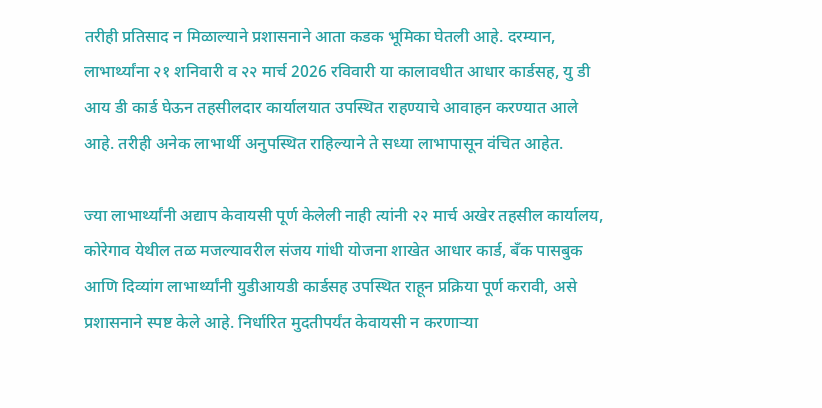तरीही प्रतिसाद न मिळाल्याने प्रशासनाने आता कडक भूमिका घेतली आहे. दरम्यान, लाभार्थ्यांना २१ शनिवारी व २२ मार्च 2026 रविवारी या कालावधीत आधार कार्डसह, यु डी आय डी कार्ड घेऊन तहसीलदार कार्यालयात उपस्थित राहण्याचे आवाहन करण्यात आले आहे. तरीही अनेक लाभार्थी अनुपस्थित राहिल्याने ते सध्या लाभापासून वंचित आहेत.

ज्या लाभार्थ्यांनी अद्याप केवायसी पूर्ण केलेली नाही त्यांनी २२ मार्च अखेर तहसील कार्यालय, कोरेगाव येथील तळ मजल्यावरील संजय गांधी योजना शाखेत आधार कार्ड, बँक पासबुक आणि दिव्यांग लाभार्थ्यांनी युडीआयडी कार्डसह उपस्थित राहून प्रक्रिया पूर्ण करावी, असे प्रशासनाने स्पष्ट केले आहे. निर्धारित मुदतीपर्यंत केवायसी न करणाऱ्या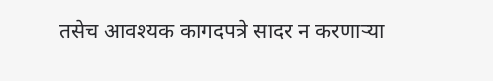तसेच आवश्यक कागदपत्रे सादर न करणाऱ्या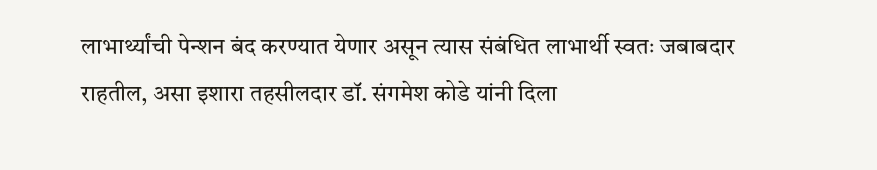लाभार्थ्यांची पेन्शन बंद करण्यात येणार असून त्यास संबंधित लाभार्थी स्वतः जबाबदार राहतील, असा इशारा तहसीलदार डॉ. संगमेश कोडे यांनी दिला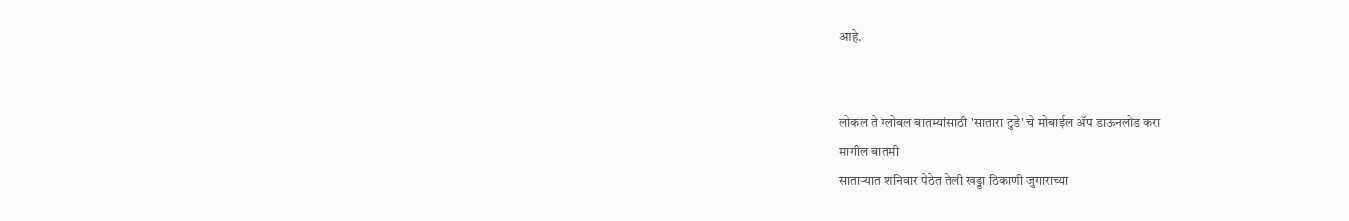आहे.


लोकल ते ग्लोबल बातम्यांसाठी 'सातारा टुडे' चे मोबाईल ॲप डाऊनलोड करा
मागील बातमी
साताऱ्यात शनिवार पेठेत तेली खड्डा ठिकाणी जुगाराच्या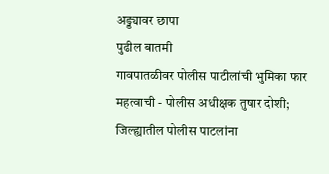अड्ड्यावर छापा
पुढील बातमी
गावपातळीवर पोलीस पाटीलांची भुमिका फार महत्वाची - पोलीस अधीक्षक तुषार दोशी; जिल्ह्यातील पोलीस पाटलांना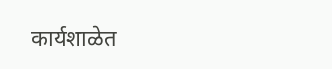कार्यशाळेत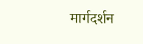मार्गदर्शन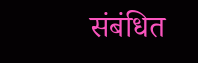संबंधित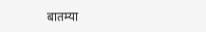बातम्या